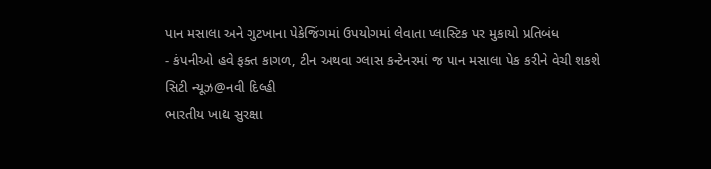પાન મસાલા અને ગુટખાના પેકેજિંગમાં ઉપયોગમાં લેવાતા પ્લાસ્ટિક પર મુકાયો પ્રતિબંધ
- કંપનીઓ હવે ફક્ત કાગળ, ટીન અથવા ગ્લાસ કન્ટેનરમાં જ પાન મસાલા પેક કરીને વેચી શકશે
સિટી ન્યૂઝ@નવી દિલ્હી
ભારતીય ખાદ્ય સુરક્ષા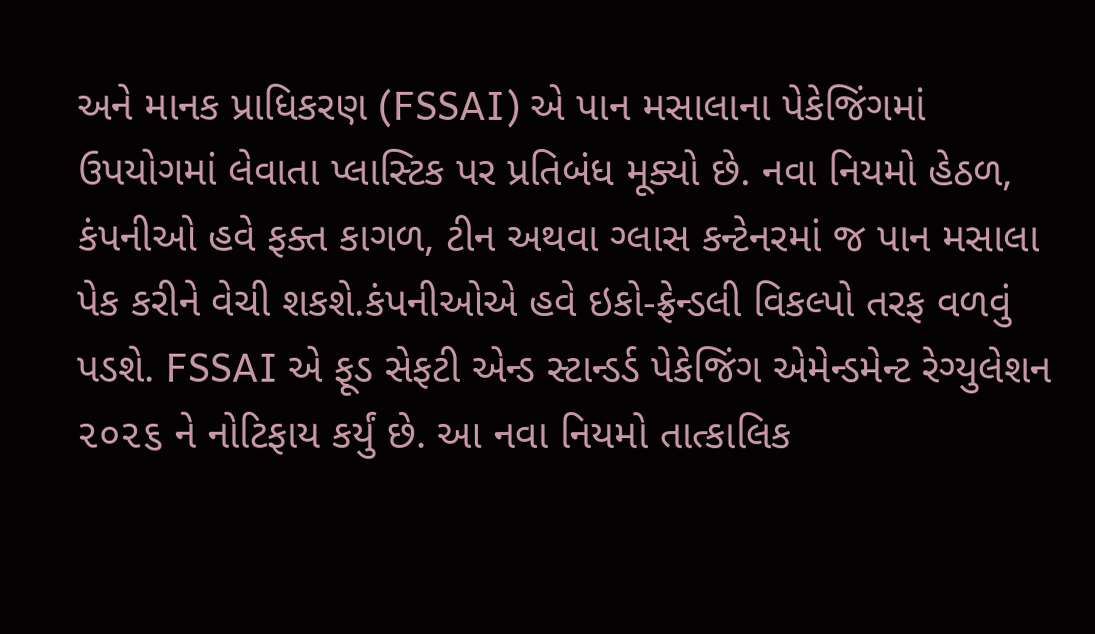અને માનક પ્રાધિકરણ (FSSAI) એ પાન મસાલાના પેકેજિંગમાં ઉપયોગમાં લેવાતા પ્લાસ્ટિક પર પ્રતિબંધ મૂક્યો છે. નવા નિયમો હેઠળ, કંપનીઓ હવે ફક્ત કાગળ, ટીન અથવા ગ્લાસ કન્ટેનરમાં જ પાન મસાલા પેક કરીને વેચી શકશે.કંપનીઓએ હવે ઇકો-ફ્રેન્ડલી વિકલ્પો તરફ વળવું પડશે. FSSAI એ ફૂડ સેફટી એન્ડ સ્ટાન્ડર્ડ પેકેજિંગ એમેન્ડમેન્ટ રેગ્યુલેશન ૨૦૨૬ ને નોટિફાય કર્યું છે. આ નવા નિયમો તાત્કાલિક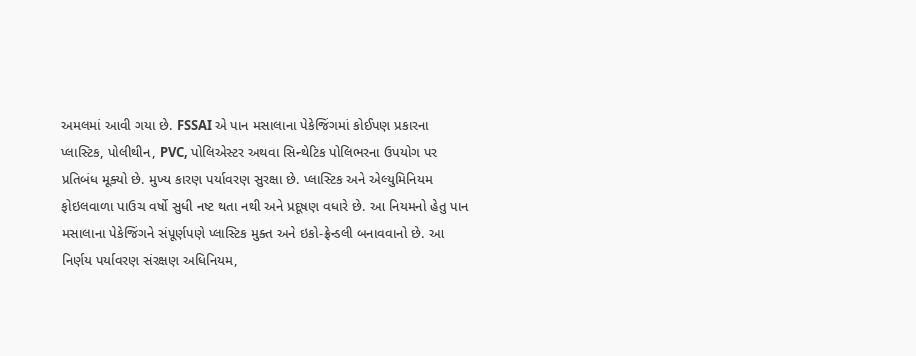અમલમાં આવી ગયા છે. FSSAI એ પાન મસાલાના પેકેજિંગમાં કોઈપણ પ્રકારના પ્લાસ્ટિક, પોલીથીન, PVC, પોલિએસ્ટર અથવા સિન્થેટિક પોલિભરના ઉપયોગ પર પ્રતિબંધ મૂક્યો છે. મુખ્ય કારણ પર્યાવરણ સુરક્ષા છે. પ્લાસ્ટિક અને એલ્યુમિનિયમ
ફોઇલવાળા પાઉચ વર્ષો સુધી નષ્ટ થતા નથી અને પ્રદૂષણ વધારે છે. આ નિયમનો હેતુ પાન મસાલાના પેકેજિંગને સંપૂર્ણપણે પ્લાસ્ટિક મુક્ત અને ઇકો-ફ્રેન્ડલી બનાવવાનો છે. આ નિર્ણય પર્યાવરણ સંરક્ષણ અધિનિયમ,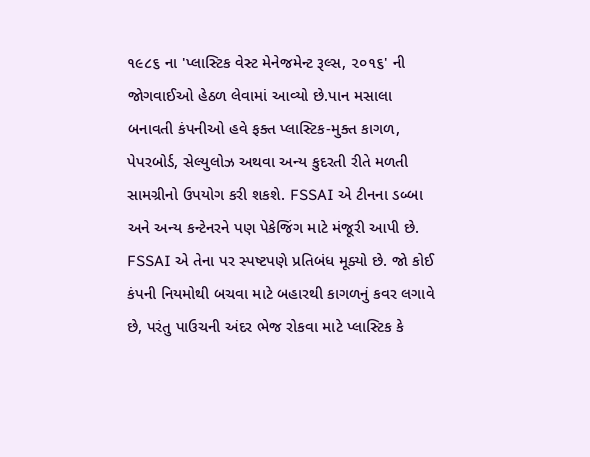૧૯૮૬ ના 'પ્લાસ્ટિક વેસ્ટ મેનેજમેન્ટ રૂલ્સ, ૨૦૧૬' ની જોગવાઈઓ હેઠળ લેવામાં આવ્યો છે.પાન મસાલા બનાવતી કંપનીઓ હવે ફક્ત પ્લાસ્ટિક-મુક્ત કાગળ, પેપરબોર્ડ, સેલ્યુલોઝ અથવા અન્ય કુદરતી રીતે મળતી સામગ્રીનો ઉપયોગ કરી શકશે. FSSAI એ ટીનના ડબ્બા અને અન્ય કન્ટેનરને પણ પેકેજિંગ માટે મંજૂરી આપી છે. FSSAI એ તેના પર સ્પષ્ટપણે પ્રતિબંધ મૂક્યો છે. જો કોઈ કંપની નિયમોથી બચવા માટે બહારથી કાગળનું કવર લગાવે છે, પરંતુ પાઉચની અંદર ભેજ રોકવા માટે પ્લાસ્ટિક કે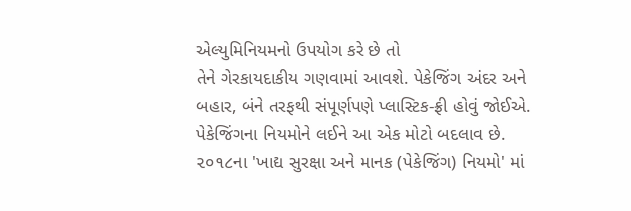એલ્યુમિનિયમનો ઉપયોગ કરે છે તો
તેને ગેરકાયદાકીય ગણવામાં આવશે. પેકેજિંગ અંદર અને બહાર, બંને તરફથી સંપૂર્ણપણે પ્લાસ્ટિક-ફ્રી હોવું જોઈએ. પેકેજિંગના નિયમોને લઈને આ એક મોટો બદલાવ છે. ૨૦૧૮ના 'ખાદ્ય સુરક્ષા અને માનક (પેકેજિંગ) નિયમો' માં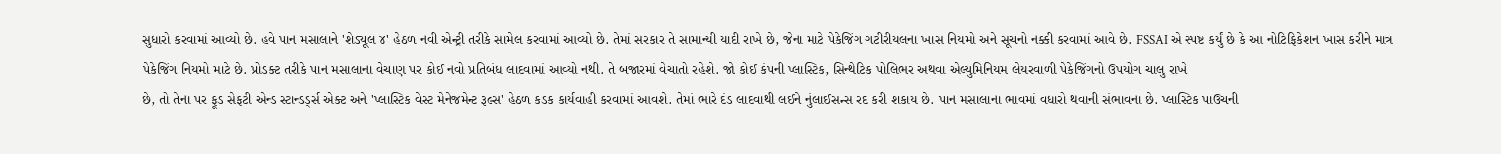સુધારો કરવામાં આવ્યો છે. હવે પાન મસાલાને 'શેડ્યૂલ ૪' હેઠળ નવી એન્ટ્રી તરીકે સામેલ કરવામાં આવ્યો છે. તેમાં સરકાર તે સામાન્યી યાદી રાખે છે, જેના માટે પેકેજિંગ ગટીરીયલના ખાસ નિયમો અને સૂચનો નક્કી કરવામાં આવે છે. FSSAI એ સ્પષ્ટ કર્યું છે કે આ નોટિફિકેશન ખાસ કરીને માત્ર પેકેજિંગ નિયમો માટે છે. પ્રોડક્ટ તરીકે પાન મસાલાના વેચાણ પર કોઈ નવો પ્રતિબંધ લાદવામાં આવ્યો નથી. તે બજારમાં વેચાતો રહેશે. જો કોઈ કંપની પ્લાસ્ટિક, સિન્થેટિક પોલિભર અથવા એલ્યુમિનિયમ લેયરવાળી પેકેજિંગનો ઉપયોગ ચાલુ રાખે
છે, તો તેના પર ફૂડ સેફટી એન્ડ સ્ટાન્ડર્ડ્સ એક્ટ અને 'પ્લાસ્ટિક વેસ્ટ મેનેજમેન્ટ રૂલ્સ' હેઠળ કડક કાર્યવાહી કરવામાં આવશે. તેમાં ભારે દંડ લાદવાથી લઈને નુંલાઈસન્સ રદ કરી શકાય છે. પાન મસાલાના ભાવમાં વધારો થવાની સંભાવના છે. પ્લાસ્ટિક પાઉચની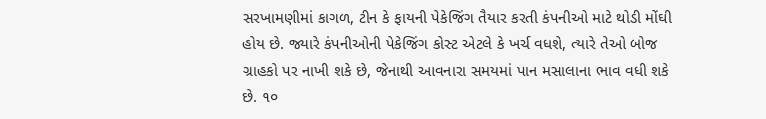સરખામણીમાં કાગળ, ટીન કે ફાયની પેકેજિંગ તૈયાર કરતી કંપનીઓ માટે થોડી મોંઘી હોય છે. જ્યારે કંપનીઓની પેકેજિંગ કોસ્ટ એટલે કે ખર્ચ વધશે, ત્યારે તેઓ બોજ ગ્રાહકો પર નાખી શકે છે, જેનાથી આવનારા સમયમાં પાન મસાલાના ભાવ વધી શકે છે. ૧૦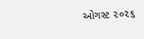ઓગસ્ટ ૨૦૨૬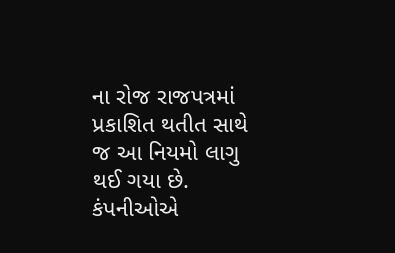ના રોજ રાજપત્રમાં પ્રકાશિત થતીત સાથે જ આ નિયમો લાગુ થઈ ગયા છે. કંપનીઓએ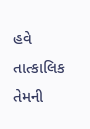હવે તાત્કાલિક તેમની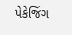પેકેજિંગ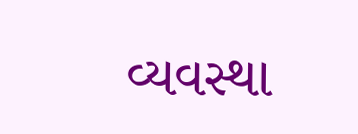વ્યવસ્થા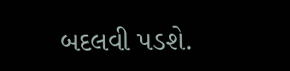બદલવી પડશે.